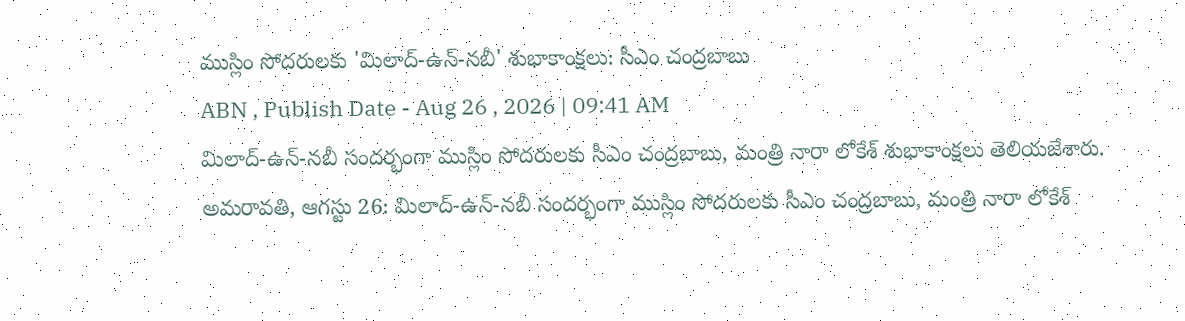ముస్లిం సోదరులకు 'మిలాద్-ఉన్-నబీ' శుభాకాంక్షలు: సీఎం చంద్రబాబు
ABN , Publish Date - Aug 26 , 2026 | 09:41 AM
మిలాద్-ఉన్-నబీ సందర్భంగా ముస్లిం సోదరులకు సీఎం చంద్రబాబు, మంత్రి నారా లోకేశ్ శుభాకాంక్షలు తెలియజేశారు.
అమరావతి, ఆగస్టు 26: మిలాద్-ఉన్-నబీ సందర్భంగా ముస్లిం సోదరులకు సీఎం చంద్రబాబు, మంత్రి నారా లోకేశ్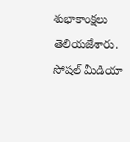శుభాకాంక్షలు తెలియజేశారు. సోషల్ మీడియా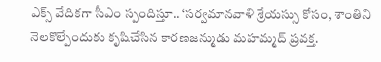ఎక్స్ వేదికగా సీఎం స్పందిస్తూ.. ‘సర్వమానవాళి శ్రేయస్సు కోసం, శాంతిని నెలకొల్పేందుకు కృషిచేసిన కారణజన్ముడు మహమ్మద్ ప్రవక్త.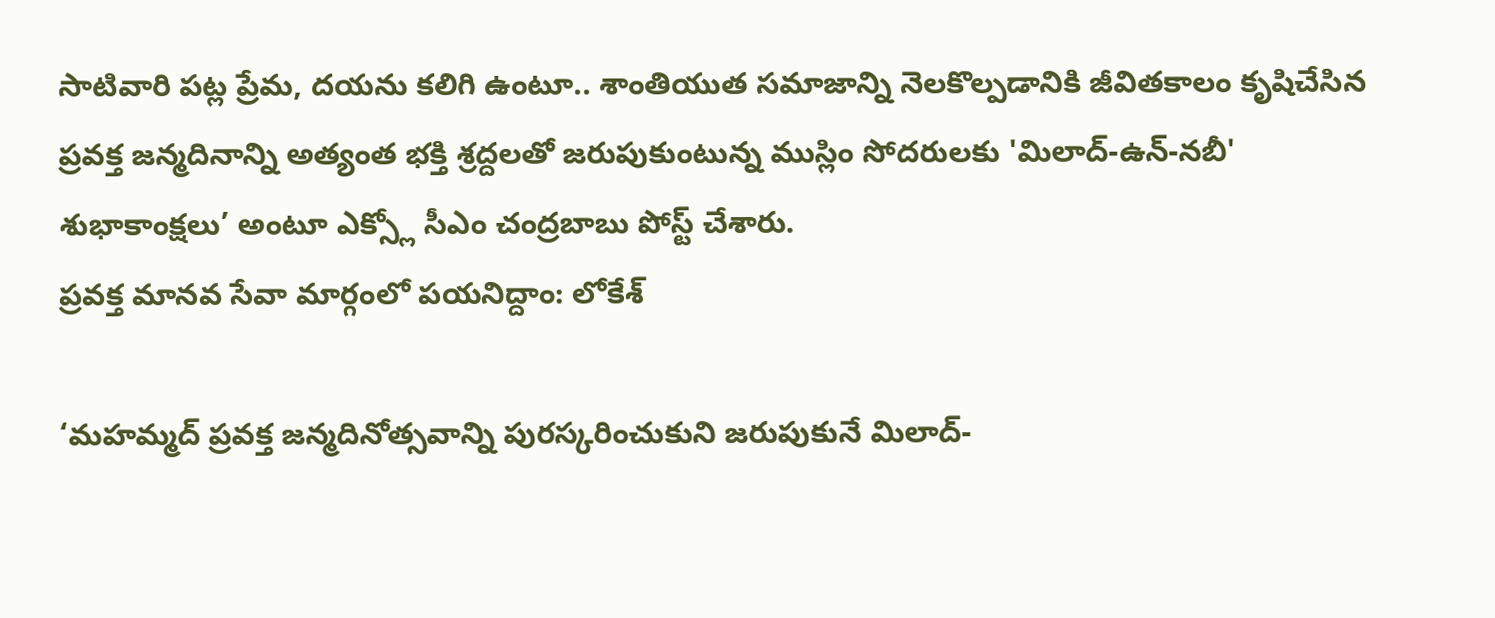సాటివారి పట్ల ప్రేమ, దయను కలిగి ఉంటూ.. శాంతియుత సమాజాన్ని నెలకొల్పడానికి జీవితకాలం కృషిచేసిన ప్రవక్త జన్మదినాన్ని అత్యంత భక్తి శ్రద్దలతో జరుపుకుంటున్న ముస్లిం సోదరులకు 'మిలాద్-ఉన్-నబీ' శుభాకాంక్షలు’ అంటూ ఎక్స్లో సీఎం చంద్రబాబు పోస్ట్ చేశారు.
ప్రవక్త మానవ సేవా మార్గంలో పయనిద్దాం: లోకేశ్

‘మహమ్మద్ ప్రవక్త జన్మదినోత్సవాన్ని పురస్కరించుకుని జరుపుకునే మిలాద్-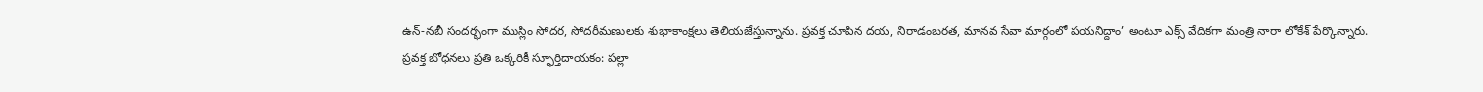ఉన్-నబీ సందర్భంగా ముస్లిం సోదర, సోదరీమణులకు శుభాకాంక్షలు తెలియజేస్తున్నాను. ప్రవక్త చూపిన దయ, నిరాడంబరత, మానవ సేవా మార్గంలో పయనిద్దాం’ అంటూ ఎక్స్ వేదికగా మంత్రి నారా లోకేశ్ పేర్కొన్నారు.
ప్రవక్త బోధనలు ప్రతి ఒక్కరికీ స్ఫూర్తిదాయకం: పల్లా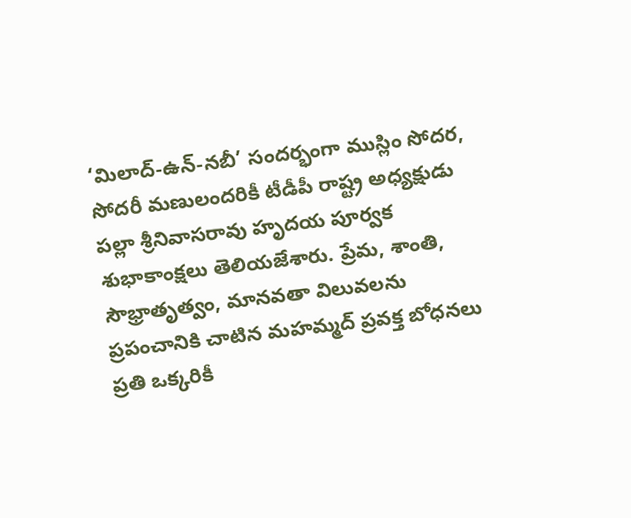‘మిలాద్-ఉన్-నబీ’ సందర్భంగా ముస్లిం సోదర, సోదరీ మణులందరికీ టీడీపీ రాష్ట్ర అధ్యక్షుడు పల్లా శ్రీనివాసరావు హృదయ పూర్వక శుభాకాంక్షలు తెలియజేశారు. ప్రేమ, శాంతి, సౌభ్రాతృత్వం, మానవతా విలువలను ప్రపంచానికి చాటిన మహమ్మద్ ప్రవక్త బోధనలు ప్రతి ఒక్కరికీ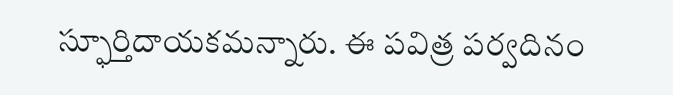స్ఫూర్తిదాయకమన్నారు. ఈ పవిత్ర పర్వదినం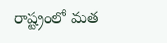రాష్ట్రంలో మత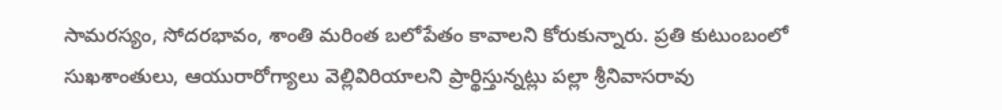సామరస్యం, సోదరభావం, శాంతి మరింత బలోపేతం కావాలని కోరుకున్నారు. ప్రతి కుటుంబంలో సుఖశాంతులు, ఆయురారోగ్యాలు వెల్లివిరియాలని ప్రార్థిస్తున్నట్లు పల్లా శ్రీనివాసరావు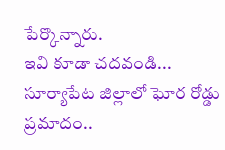పేర్కొన్నారు.
ఇవి కూడా చదవండి...
సూర్యాపేట జిల్లాలో ఘోర రోడ్డు ప్రమాదం..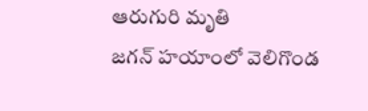ఆరుగురి మృతి
జగన్ హయాంలో వెలిగొండ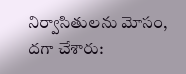నిర్వాసితులను మోసం, దగా చేశారు: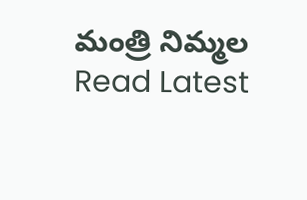మంత్రి నిమ్మల
Read Latest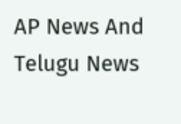AP News And Telugu News